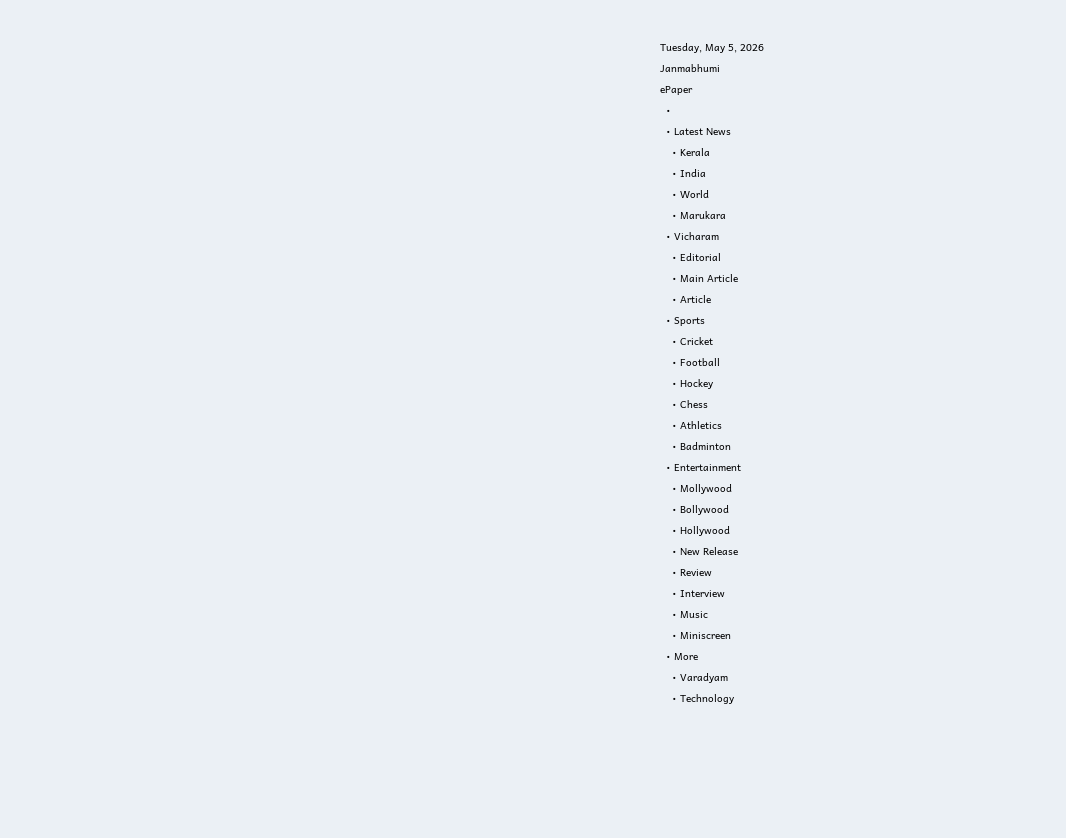Tuesday, May 5, 2026
Janmabhumi
ePaper
  •
  • Latest News
    • Kerala
    • India
    • World
    • Marukara
  • Vicharam
    • Editorial
    • Main Article
    • Article
  • Sports
    • Cricket
    • Football
    • Hockey
    • Chess
    • Athletics
    • Badminton
  • Entertainment
    • Mollywood
    • Bollywood
    • Hollywood
    • New Release
    • Review
    • Interview
    • Music
    • Miniscreen
  • More
    • Varadyam
    • Technology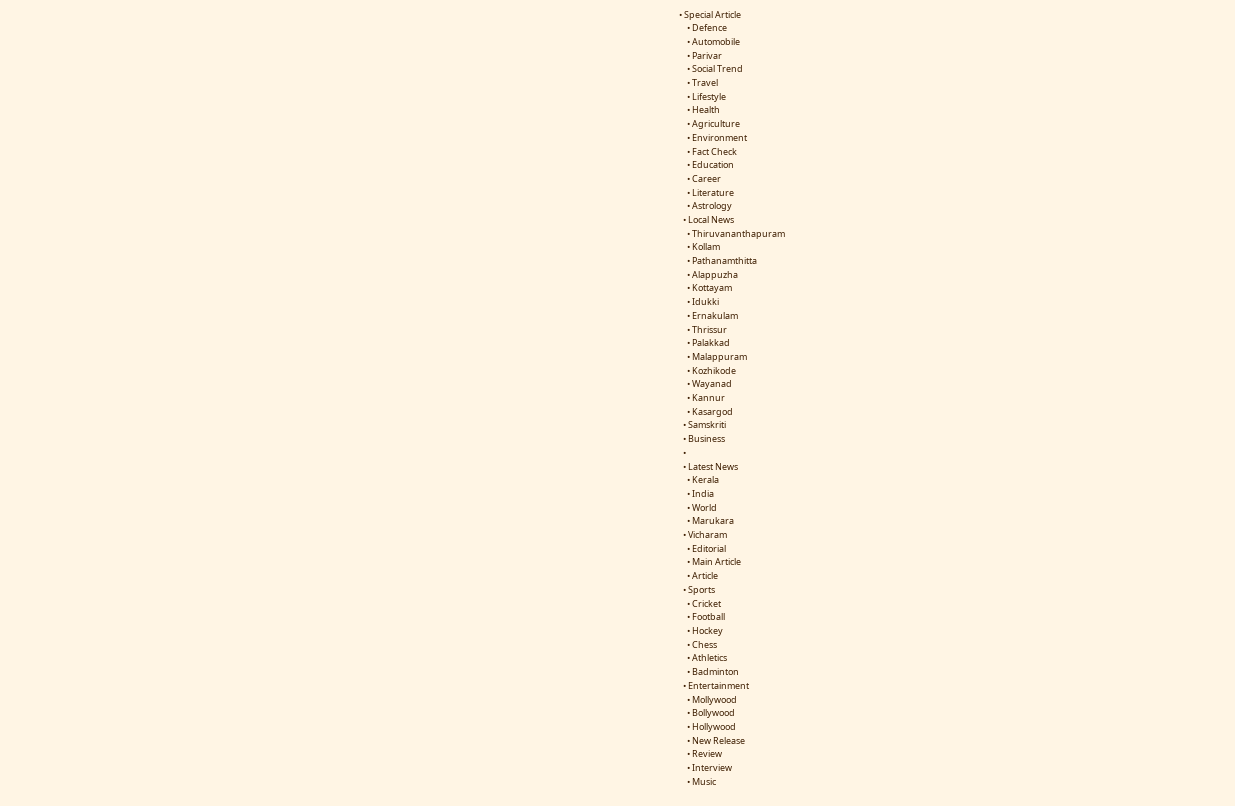• Special Article
    • Defence
    • Automobile
    • Parivar
    • Social Trend
    • Travel
    • Lifestyle
    • Health
    • Agriculture
    • Environment
    • Fact Check
    • Education
    • Career
    • Literature
    • Astrology
  • Local News
    • Thiruvananthapuram
    • Kollam
    • Pathanamthitta
    • Alappuzha
    • Kottayam
    • Idukki
    • Ernakulam
    • Thrissur
    • Palakkad
    • Malappuram
    • Kozhikode
    • Wayanad
    • Kannur
    • Kasargod
  • Samskriti
  • Business
  •
  • Latest News
    • Kerala
    • India
    • World
    • Marukara
  • Vicharam
    • Editorial
    • Main Article
    • Article
  • Sports
    • Cricket
    • Football
    • Hockey
    • Chess
    • Athletics
    • Badminton
  • Entertainment
    • Mollywood
    • Bollywood
    • Hollywood
    • New Release
    • Review
    • Interview
    • Music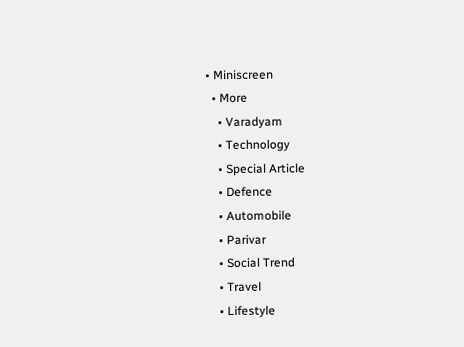• Miniscreen
  • More
    • Varadyam
    • Technology
    • Special Article
    • Defence
    • Automobile
    • Parivar
    • Social Trend
    • Travel
    • Lifestyle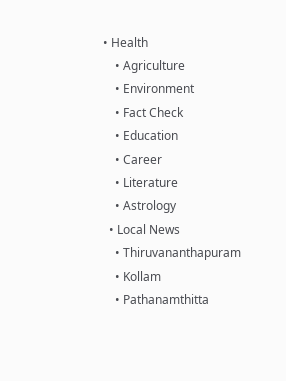• Health
    • Agriculture
    • Environment
    • Fact Check
    • Education
    • Career
    • Literature
    • Astrology
  • Local News
    • Thiruvananthapuram
    • Kollam
    • Pathanamthitta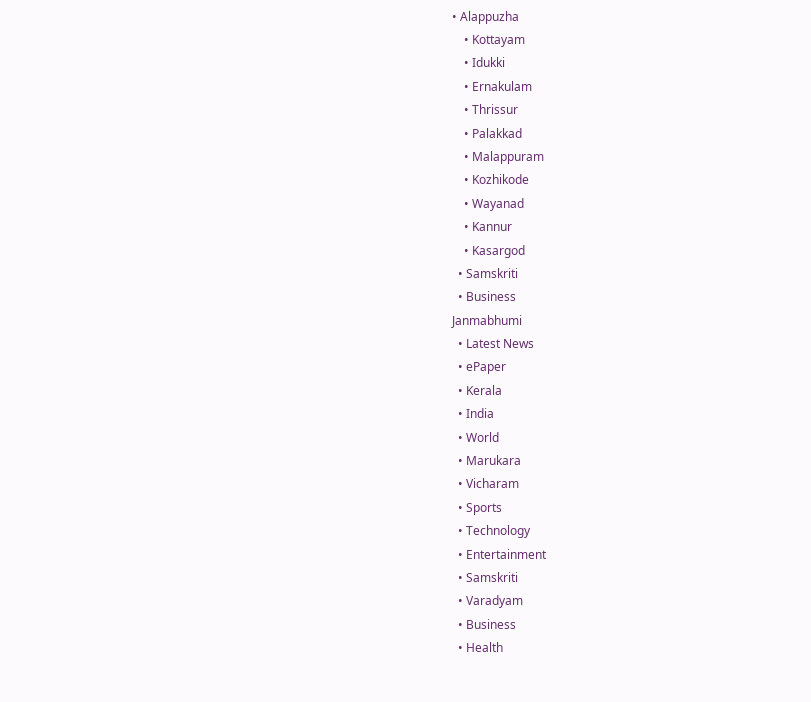• Alappuzha
    • Kottayam
    • Idukki
    • Ernakulam
    • Thrissur
    • Palakkad
    • Malappuram
    • Kozhikode
    • Wayanad
    • Kannur
    • Kasargod
  • Samskriti
  • Business
Janmabhumi
  • Latest News
  • ePaper
  • Kerala
  • India
  • World
  • Marukara
  • Vicharam
  • Sports
  • Technology
  • Entertainment
  • Samskriti
  • Varadyam
  • Business
  • Health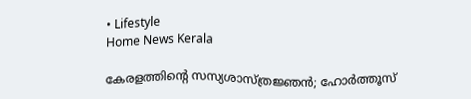• Lifestyle
Home News Kerala

കേരളത്തിന്റെ സസ്യശാസ്ത്രജ്ഞന്‍; ഹോര്‍ത്തൂസ്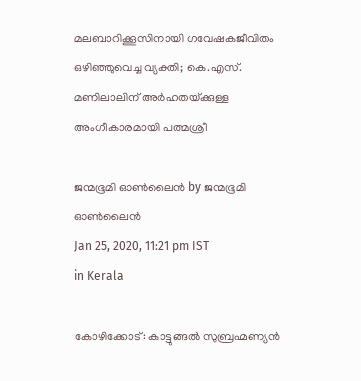മലബാറിക്കൂസിനായി ഗവേഷകജീവിതം ഒഴിഞ്ഞുവെച്ച വ്യക്തി; കെ.എസ്. മണിലാലിന് അര്‍ഹതയ്‌ക്കുള്ള അംഗീകാരമായി പത്മശ്രീ

ജന്മഭൂമി ഓണ്‍ലൈന്‍ by ജന്മഭൂമി ഓണ്‍ലൈന്‍
Jan 25, 2020, 11:21 pm IST
in Kerala

കോഴിക്കോട്: കാട്ടുങ്ങല്‍ സുബ്രഹ്മണ്യന്‍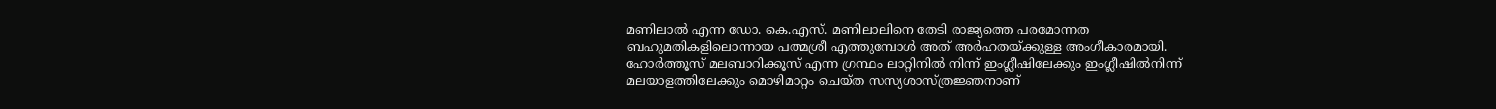മണിലാല്‍ എന്ന ഡോ. കെ.എസ്. മണിലാലിനെ തേടി രാജ്യത്തെ പരമോന്നത ബഹുമതികളിലൊന്നായ പത്മശ്രീ എത്തുമ്പോള്‍ അത് അര്‍ഹതയ്‌ക്കുള്ള അംഗീകാരമായി. ഹോര്‍ത്തൂസ് മലബാറിക്കൂസ് എന്ന ഗ്രന്ഥം ലാറ്റിനില്‍ നിന്ന് ഇംഗ്ലീഷിലേക്കും ഇംഗ്ലീഷില്‍നിന്ന് മലയാളത്തിലേക്കും മൊഴിമാറ്റം ചെയ്ത സസ്യശാസ്ത്രജ്ഞനാണ്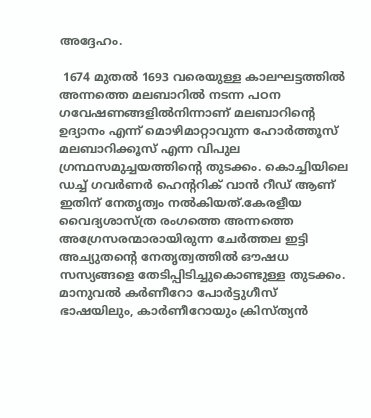അദ്ദേഹം.

 1674 മുതല്‍ 1693 വരെയുള്ള കാലഘട്ടത്തില്‍ അന്നത്തെ മലബാറില്‍ നടന്ന പഠന ഗവേഷണങ്ങളില്‍നിന്നാണ് മലബാറിന്റെ ഉദ്യാനം എന്ന് മൊഴിമാറ്റാവുന്ന ഹോര്‍ത്തൂസ് മലബാറിക്കൂസ് എന്ന വിപുല ഗ്രന്ഥസമുച്ചയത്തിന്റെ തുടക്കം. കൊച്ചിയിലെ  ഡച്ച് ഗവര്‍ണര്‍ ഹെന്ററിക് വാന്‍ റീഡ് ആണ് ഇതിന് നേതൃത്വം നല്‍കിയത്.കേരളീയ വൈദ്യശാസ്ത്ര രംഗത്തെ അന്നത്തെ അഗ്രേസരന്മാരായിരുന്ന ചേര്‍ത്തല ഇട്ടി അച്യുതന്റെ നേതൃത്വത്തില്‍ ഔഷധ സസ്യങ്ങളെ തേടിപ്പിടിച്ചുകൊണ്ടുള്ള തുടക്കം. മാനുവല്‍ കര്‍ണീറോ പോര്‍ട്ടുഗീസ് ഭാഷയിലും, കാര്‍ണീറോയും ക്രിസ്ത്യന്‍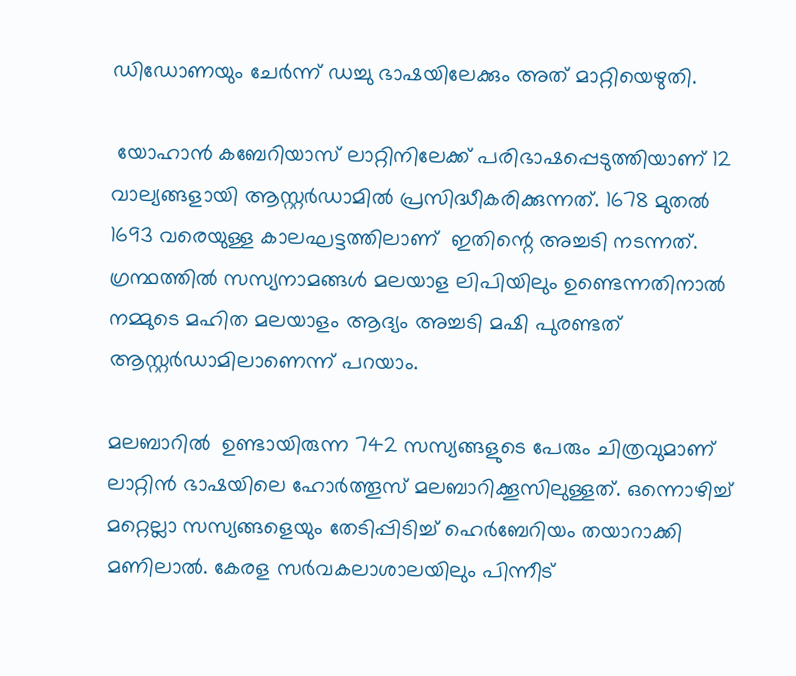ഡിഡോണയും ചേര്‍ന്ന് ഡച്ചു ഭാഷയിലേക്കും അത് മാറ്റിയെഴുതി.

 യോഹാന്‍ കബേറിയാസ് ലാറ്റിനിലേക്ക് പരിഭാഷപ്പെടുത്തിയാണ് 12 വാല്യങ്ങളായി ആസ്റ്റര്‍ഡാമില്‍ പ്രസിദ്ധീകരിക്കുന്നത്. 1678 മുതല്‍ 1693 വരെയുള്ള കാലഘട്ടത്തിലാണ്  ഇതിന്റെ അച്ചടി നടന്നത്. ഗ്രന്ഥത്തില്‍ സസ്യനാമങ്ങള്‍ മലയാള ലിപിയിലും ഉണ്ടെന്നതിനാല്‍ നമ്മുടെ മഹിത മലയാളം ആദ്യം അച്ചടി മഷി പുരണ്ടത് ആസ്റ്റര്‍ഡാമിലാണെന്ന് പറയാം.

മലബാറില്‍  ഉണ്ടായിരുന്ന 742 സസ്യങ്ങളുടെ പേരും ചിത്രവുമാണ് ലാറ്റിന്‍ ഭാഷയിലെ ഹോര്‍ത്തൂസ് മലബാറിക്കൂസിലുള്ളത്. ഒന്നൊഴിച്ച് മറ്റെല്ലാ സസ്യങ്ങളെയും തേടിപ്പിടിച്ച് ഹെര്‍ബേറിയം തയാറാക്കി മണിലാല്‍. കേരള സര്‍വകലാശാലയിലും പിന്നീട്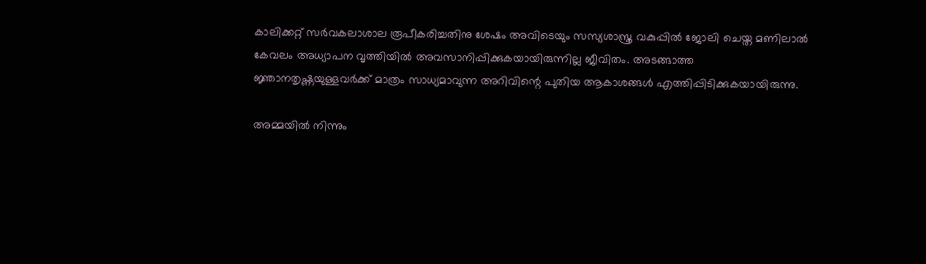കാലിക്കറ്റ് സര്‍വകലാശാല രൂപീകരിച്ചതിനു ശേഷം അവിടെയും സസ്യശാസ്ത്ര വകുപ്പില്‍ ജോലി ചെയ്ത മണിലാല്‍ കേവലം അധ്യാപന വൃത്തിയില്‍ അവസാനിപ്പിക്കുകയായിരുന്നില്ല ജീവിതം. അടങ്ങാത്ത ജ്ഞാനതൃഷ്ണയുള്ളവര്‍ക്ക് മാത്രം സാധ്യമാവുന്ന അറിവിന്റെ പുതിയ ആകാശങ്ങള്‍ എത്തിപ്പിടിക്കുകയായിരുന്നു.

അമ്മയില്‍ നിന്നും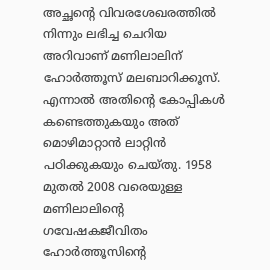അച്ഛന്റെ വിവരശേഖരത്തില്‍ നിന്നും ലഭിച്ച ചെറിയ അറിവാണ് മണിലാലിന് ഹോര്‍ത്തൂസ് മലബാറിക്കൂസ്. എന്നാല്‍ അതിന്റെ കോപ്പികള്‍ കണ്ടെത്തുകയും അത് മൊഴിമാറ്റാന്‍ ലാറ്റിന്‍ പഠിക്കുകയും ചെയ്തു. 1958 മുതല്‍ 2008 വരെയുള്ള മണിലാലിന്റെ ഗവേഷകജീവിതം ഹോര്‍ത്തൂസിന്റെ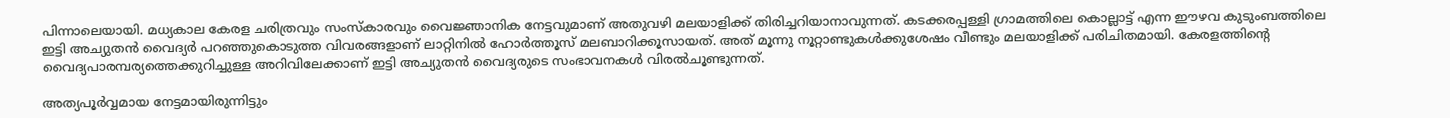പിന്നാലെയായി. മധ്യകാല കേരള ചരിത്രവും സംസ്‌കാരവും വൈജ്ഞാനിക നേട്ടവുമാണ് അതുവഴി മലയാളിക്ക് തിരിച്ചറിയാനാവുന്നത്. കടക്കരപ്പള്ളി ഗ്രാമത്തിലെ കൊല്ലാട്ട് എന്ന ഈഴവ കുടുംബത്തിലെ ഇട്ടി അച്യുതന്‍ വൈദ്യര്‍ പറഞ്ഞുകൊടുത്ത വിവരങ്ങളാണ് ലാറ്റിനില്‍ ഹോര്‍ത്തൂസ് മലബാറിക്കൂസായത്. അത് മൂന്നു നൂറ്റാണ്ടുകള്‍ക്കുശേഷം വീണ്ടും മലയാളിക്ക് പരിചിതമായി. കേരളത്തിന്റെ വൈദ്യപാരമ്പര്യത്തെക്കുറിച്ചുള്ള അറിവിലേക്കാണ് ഇട്ടി അച്യുതന്‍ വൈദ്യരുടെ സംഭാവനകള്‍ വിരല്‍ചൂണ്ടുന്നത്.

അത്യപൂര്‍വ്വമായ നേട്ടമായിരുന്നിട്ടും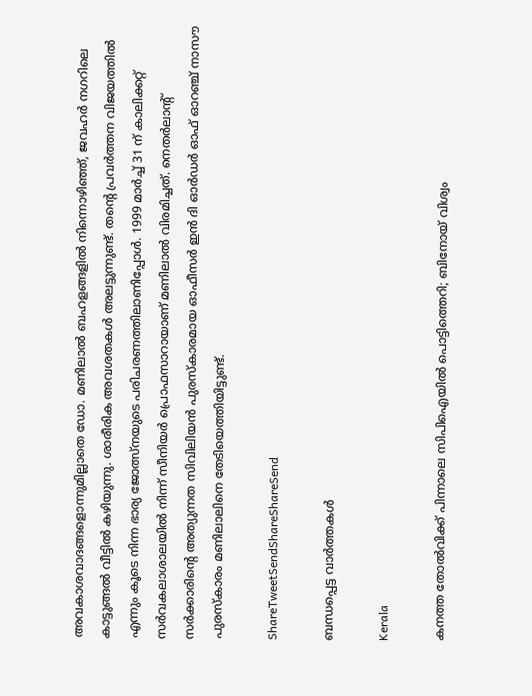അവകാശവാദങ്ങളൊന്നുമില്ലാതെ ഡോ. മണിലാല്‍ ബഹളങ്ങളില്‍ നിന്നൊഴിഞ്ഞ്, ജവഹര്‍ നഗറിലെ കാട്ടുങ്ങല്‍ വീട്ടില്‍ കഴിയുന്നു. ശാരീരിക അവശതകള്‍ അലട്ടുന്നുണ്ട്. തന്റെ പ്രവര്‍ത്തന വിജയത്തില്‍ എന്നും കൂടെ നിന്ന ഭാര്യ ജോത്സ്നയുടെ പരിചരണത്തിലാണിപ്പോള്‍. 1999 മാര്‍ച്ച് 31 ന് കാലിക്കറ്റ് സര്‍വകലാശാലയില്‍ നിന്ന് സീനിയര്‍ പ്രൊഫസാറായാണ് മണിലാല്‍ വിരമിച്ചത്. നെതര്‍ലാന്റ് സര്‍ക്കാരിന്റെ അത്യുന്നത സിവിലിയന്‍ പുരസ്‌കാരമായ ഓഫീസര്‍ ഇന്‍ ദി ഓര്‍ഡര്‍ ഓഫ് ഓറഞ്ച് നാസൗ പുരസ്‌കാരം മണിലാലിനെ തേടിയെത്തിയിട്ടുണ്ട്.

ShareTweetSendShareShareSend

ബന്ധപ്പെട്ട വാര്‍ത്തകള്‍

Kerala

കനത്ത തോൽവിക്ക് പിന്നാലെ സിപിഐയിൽ പൊട്ടിത്തെറി; ബിനോയ് വിശ്വം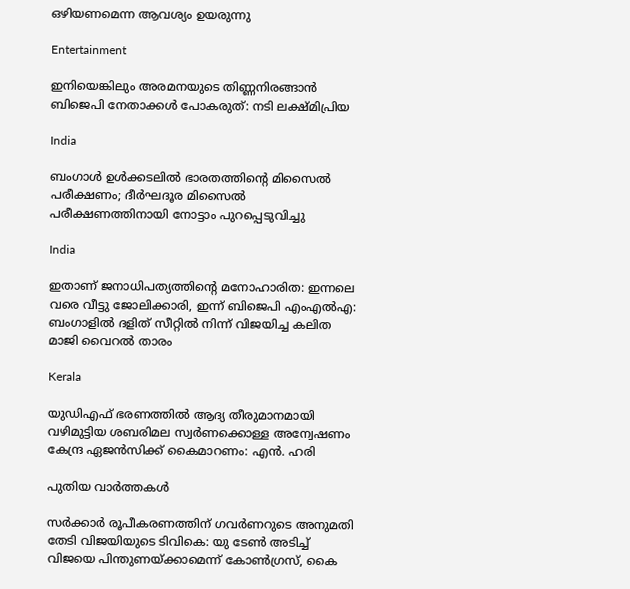ഒഴിയണമെന്ന ആവശ്യം ഉയരുന്നു

Entertainment

ഇനിയെങ്കിലും അരമനയുടെ തിണ്ണനിരങ്ങാൻ ബിജെപി നേതാക്കൾ പോകരുത്: നടി ലക്ഷ്മിപ്രിയ

India

ബംഗാൾ ഉൾക്കടലിൽ ഭാരതത്തിന്റെ മിസൈൽ പരീക്ഷണം; ദീർഘദൂര മിസൈൽ പരീക്ഷണത്തിനായി നോട്ടാം പുറപ്പെടുവിച്ചു

India

ഇതാണ് ജനാധിപത്യത്തിന്റെ മനോഹാരിത: ഇന്നലെ വരെ വീട്ടു ജോലിക്കാരി, ഇന്ന് ബിജെപി എംഎൽഎ: ബംഗാളിൽ ദളിത് സീറ്റിൽ നിന്ന് വിജയിച്ച കലിത മാജി വൈറൽ താരം

Kerala

യുഡിഎഫ് ഭരണത്തിൽ ആദ്യ തീരുമാനമായി വഴിമുട്ടിയ ശബരിമല സ്വർണക്കൊള്ള അന്വേഷണം കേന്ദ്ര ഏജൻസിക്ക് കൈമാറണം: എൻ. ഹരി

പുതിയ വാര്‍ത്തകള്‍

സർക്കാർ രൂപീകരണത്തിന് ഗവർണറുടെ അനുമതി തേടി വിജയിയുടെ ടിവികെ: യു ടേൺ അടിച്ച് വിജയെ പിന്തുണയ്‌ക്കാമെന്ന് കോൺഗ്രസ്, കൈ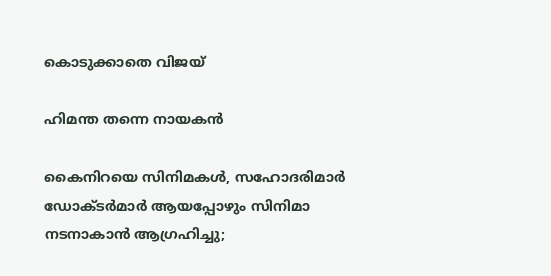കൊടുക്കാതെ വിജയ്

ഹിമന്ത തന്നെ നായകന്‍

കൈനിറയെ സിനിമകള്‍, സഹോദരിമാർ ഡോക്ടർമാർ ആയപ്പോഴും സിനിമാ നടനാകാൻ ആഗ്രഹിച്ചു;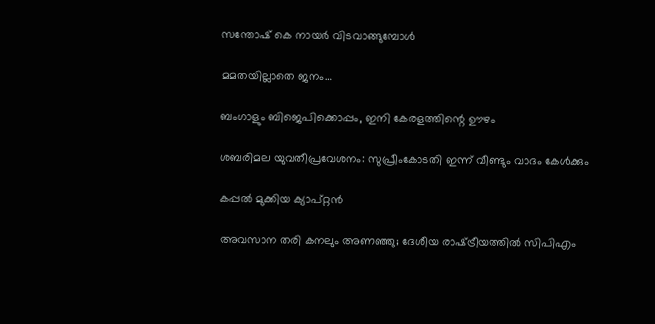സന്തോഷ് കെ നായര്‍ വിടവാങ്ങുമ്പോള്‍

മമതയില്ലാതെ ജനം…

ബംഗാളും ബിജെപിക്കൊപ്പം, ഇനി കേരളത്തിന്റെ ഊഴം

ശബരിമല യുവതീപ്രവേശനം: സുപ്രീംകോടതി ഇന്ന് വീണ്ടും വാദം കേൾക്കും

കപ്പല്‍ മുക്കിയ ക്യാപ്റ്റന്‍

അവസാന തരി കനലും അണഞ്ഞു; ദേശീയ രാഷ്‌ട്രീയത്തില്‍ സിപിഎം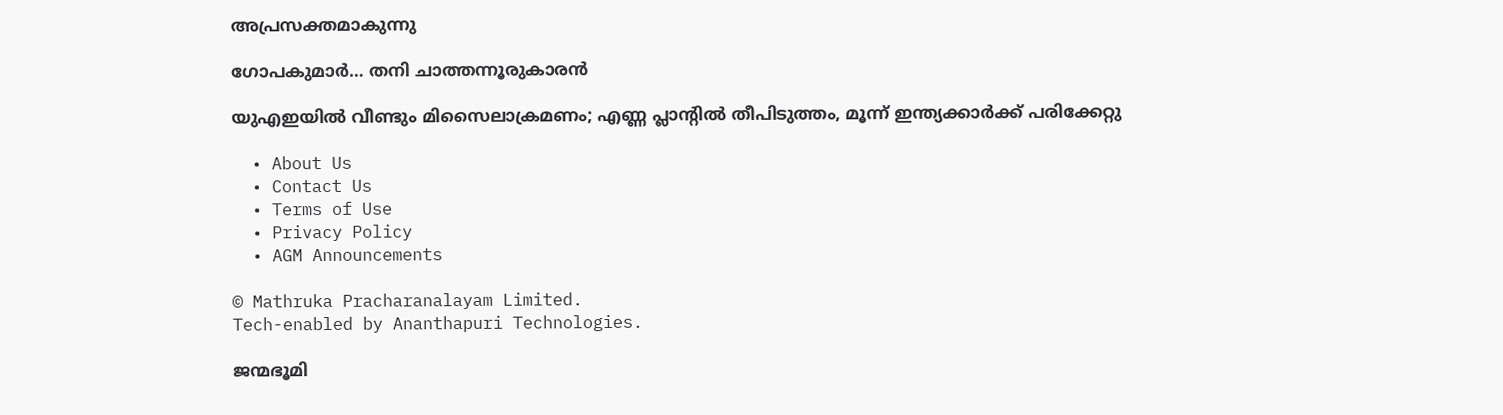അപ്രസക്തമാകുന്നു

ഗോപകുമാര്‍… തനി ചാത്തന്നൂരുകാരന്‍

യുഎഇയില്‍ വീണ്ടും മിസൈലാക്രമണം; എണ്ണ പ്ലാന്റില്‍ തീപിടുത്തം, മൂന്ന് ഇന്ത്യക്കാര്‍ക്ക് പരിക്കേറ്റു

  • About Us
  • Contact Us
  • Terms of Use
  • Privacy Policy
  • AGM Announcements

© Mathruka Pracharanalayam Limited.
Tech-enabled by Ananthapuri Technologies.

ജന്മഭൂമി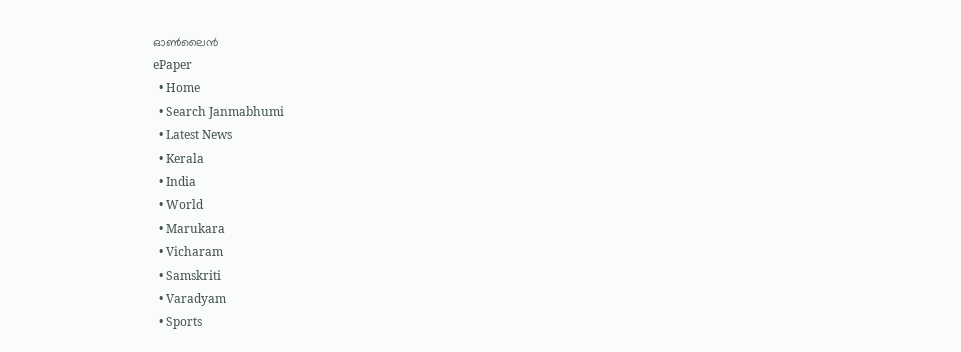ഓണ്‍ലൈന്‍
ePaper
  • Home
  • Search Janmabhumi
  • Latest News
  • Kerala
  • India
  • World
  • Marukara
  • Vicharam
  • Samskriti
  • Varadyam
  • Sports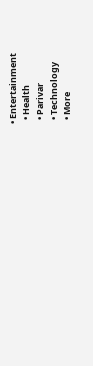• Entertainment
  • Health
  • Parivar
  • Technology
  • More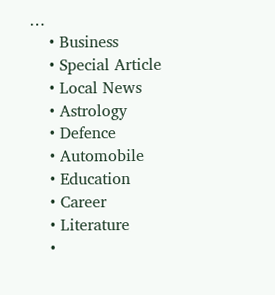…
    • Business
    • Special Article
    • Local News
    • Astrology
    • Defence
    • Automobile
    • Education
    • Career
    • Literature
    •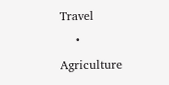Travel
    • Agriculture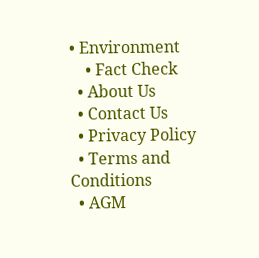• Environment
    • Fact Check
  • About Us
  • Contact Us
  • Privacy Policy
  • Terms and Conditions
  • AGM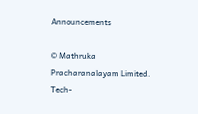Announcements

© Mathruka Pracharanalayam Limited.
Tech-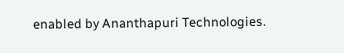enabled by Ananthapuri Technologies.